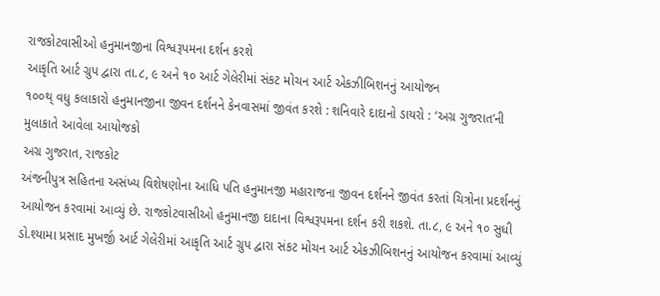રાજકોટવાસીઓ હનુમાનજીના વિશ્વરૂપમના દર્શન કરશે
આકૃતિ આર્ટ ગ્રુપ દ્વારા તા.૮, ૯ અને ૧૦ આર્ટ ગેલેરીમાં સંકટ મોચન આર્ટ એકઝીબિશનનું આયોજન
૧૦૦થ્ વધુ કલાકારો હનુમાનજીના જીવન દર્શનને કેનવાસમાં જીવંત કરશે : શનિવારે દાદાનો ડાયરો : ‘અગ્ર ગુજરાત’ની મુલાકાતે આવેલા આયોજકો
અગ્ર ગુજરાત, રાજકોટ
અંજનીપુત્ર સહિતના અસંખ્ય વિશેષણોના આધિ પતિ હનુમાનજી મહારાજના જીવન દર્શનને જીવંત કરતાં ચિત્રોના પ્રદર્શનનું આયોજન કરવામાં આવ્યું છે. રાજકોટવાસીઓ હનુમાનજી દાદાના વિશ્વરૂપમના દર્શન કરી શકશે. તા.૮, ૯ અને ૧૦ સુધી ડો.શ્યામા પ્રસાદ મુખર્જી આર્ટ ગેલેરીમાં આકૃતિ આર્ટ ગ્રુપ દ્વારા સંકટ મોચન આર્ટ એકઝીબિશનનું આયોજન કરવામાં આવ્યું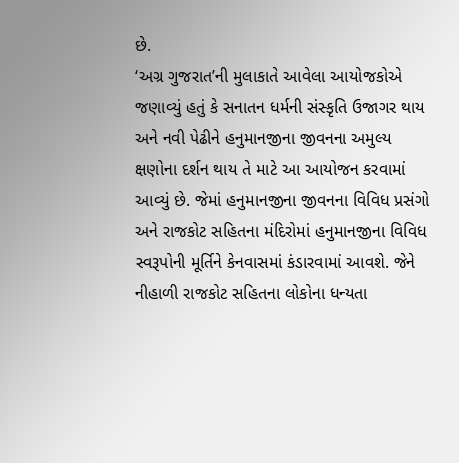છે.
‘અગ્ર ગુજરાત’ની મુલાકાતે આવેલા આયોજકોએ જણાવ્યું હતું કે સનાતન ધર્મની સંસ્કૃતિ ઉજાગર થાય અને નવી પેઢીને હનુમાનજીના જીવનના અમુલ્ય ક્ષણોના દર્શન થાય તે માટે આ આયોજન કરવામાં આવ્યું છે. જેમાં હનુમાનજીના જીવનના વિવિધ પ્રસંગો અને રાજકોટ સહિતના મંદિરોમાં હનુમાનજીના વિવિધ સ્વરૂપોની મૂર્તિને કેનવાસમાં કંડારવામાં આવશે. જેને નીહાળી રાજકોટ સહિતના લોકોના ધન્યતા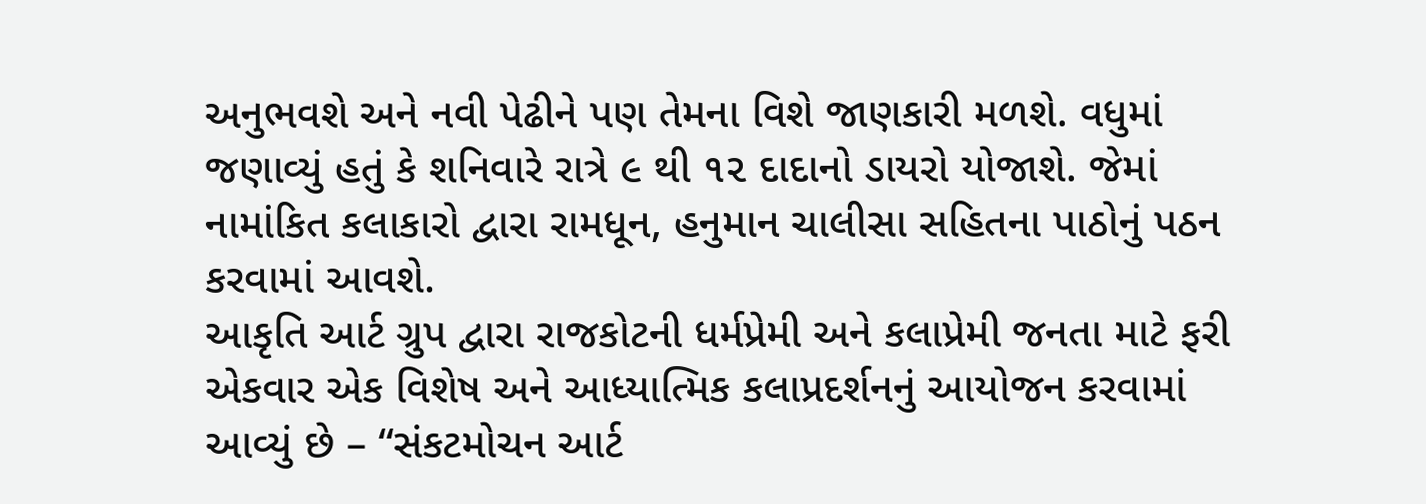અનુભવશે અને નવી પેઢીને પણ તેમના વિશે જાણકારી મળશે. વધુમાં જણાવ્યું હતું કે શનિવારે રાત્રે ૯ થી ૧૨ દાદાનો ડાયરો યોજાશે. જેમાં નામાંકિત કલાકારો દ્વારા રામધૂન, હનુમાન ચાલીસા સહિતના પાઠોનું પઠન કરવામાં આવશે.
આકૃતિ આર્ટ ગ્રુપ દ્વારા રાજકોટની ધર્મપ્રેમી અને કલાપ્રેમી જનતા માટે ફરી એકવાર એક વિશેષ અને આધ્યાત્મિક કલાપ્રદર્શનનું આયોજન કરવામાં આવ્યું છે – “સંકટમોચન આર્ટ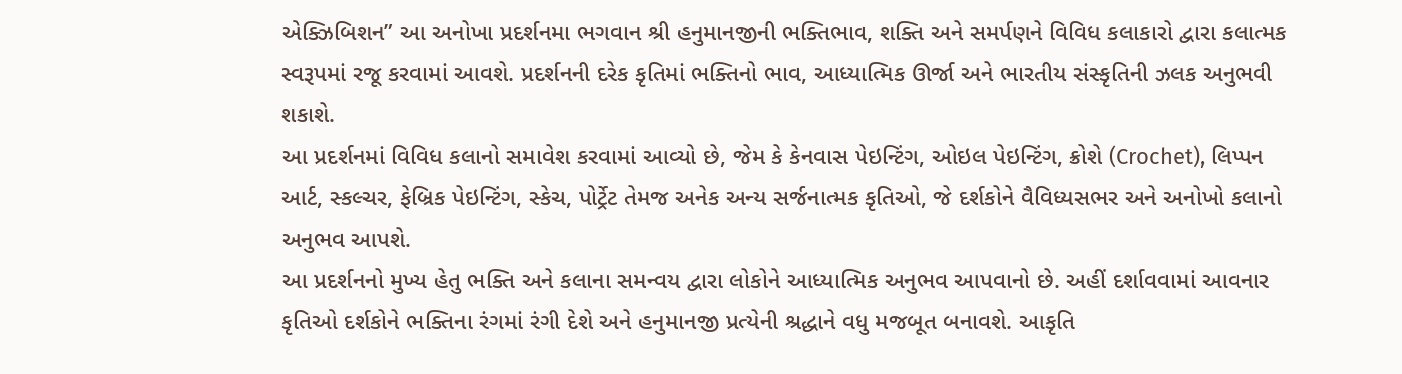એક્ઝિબિશન” આ અનોખા પ્રદર્શનમા ભગવાન શ્રી હનુમાનજીની ભક્તિભાવ, શક્તિ અને સમર્પણને વિવિધ કલાકારો દ્વારા કલાત્મક સ્વરૂપમાં રજૂ કરવામાં આવશે. પ્રદર્શનની દરેક કૃતિમાં ભક્તિનો ભાવ, આધ્યાત્મિક ઊર્જા અને ભારતીય સંસ્કૃતિની ઝલક અનુભવી શકાશે.
આ પ્રદર્શનમાં વિવિધ કલાનો સમાવેશ કરવામાં આવ્યો છે, જેમ કે કેનવાસ પેઇન્ટિંગ, ઓઇલ પેઇન્ટિંગ, ક્રોશે (Crochet), લિપ્પન આર્ટ, સ્કલ્ચર, ફેબ્રિક પેઇન્ટિંગ, સ્કેચ, પોર્ટ્રેટ તેમજ અનેક અન્ય સર્જનાત્મક કૃતિઓ, જે દર્શકોને વૈવિધ્યસભર અને અનોખો કલાનો અનુભવ આપશે.
આ પ્રદર્શનનો મુખ્ય હેતુ ભક્તિ અને કલાના સમન્વય દ્વારા લોકોને આધ્યાત્મિક અનુભવ આપવાનો છે. અહીં દર્શાવવામાં આવનાર કૃતિઓ દર્શકોને ભક્તિના રંગમાં રંગી દેશે અને હનુમાનજી પ્રત્યેની શ્રદ્ધાને વધુ મજબૂત બનાવશે. આકૃતિ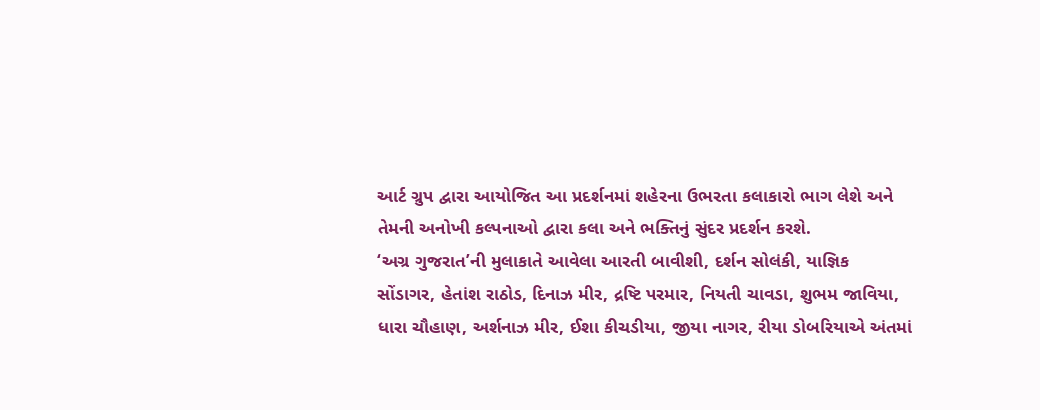આર્ટ ગ્રુપ દ્વારા આયોજિત આ પ્રદર્શનમાં શહેરના ઉભરતા કલાકારો ભાગ લેશે અને તેમની અનોખી કલ્પનાઓ દ્વારા કલા અને ભક્તિનું સુંદર પ્રદર્શન કરશે.
‘અગ્ર ગુજરાત’ની મુલાકાતે આવેલા આરતી બાવીશી, દર્શન સોલંકી, યાજ્ઞિક સોંડાગર, હેતાંશ રાઠોડ, દિનાઝ મીર, દ્રષ્ટિ પરમાર, નિયતી ચાવડા, શુભમ જાવિયા, ધારા ચૌહાણ, અર્શનાઝ મીર, ઈશા કીચડીયા, જીયા નાગર, રીયા ડોબરિયાએ અંતમાં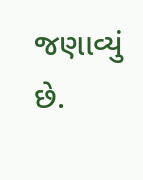જણાવ્યું છે.